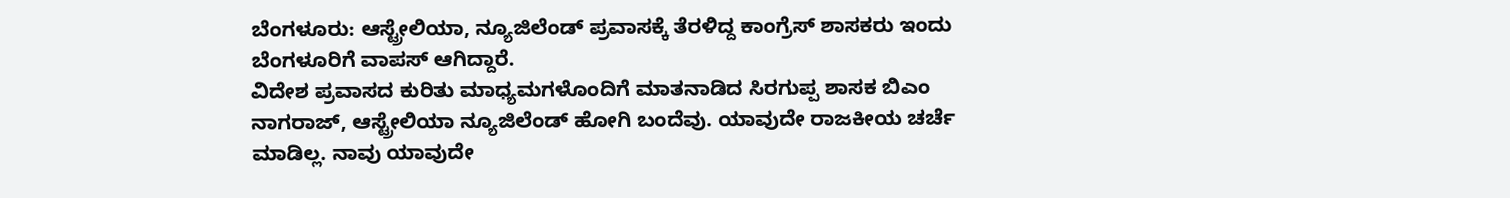ಬೆಂಗಳೂರು: ಆಸ್ಟ್ರೇಲಿಯಾ, ನ್ಯೂಜಿಲೆಂಡ್ ಪ್ರವಾಸಕ್ಕೆ ತೆರಳಿದ್ದ ಕಾಂಗ್ರೆಸ್ ಶಾಸಕರು ಇಂದು ಬೆಂಗಳೂರಿಗೆ ವಾಪಸ್ ಆಗಿದ್ದಾರೆ.
ವಿದೇಶ ಪ್ರವಾಸದ ಕುರಿತು ಮಾಧ್ಯಮಗಳೊಂದಿಗೆ ಮಾತನಾಡಿದ ಸಿರಗುಪ್ಪ ಶಾಸಕ ಬಿಎಂ ನಾಗರಾಜ್, ಆಸ್ಟ್ರೇಲಿಯಾ ನ್ಯೂಜಿಲೆಂಡ್ ಹೋಗಿ ಬಂದೆವು. ಯಾವುದೇ ರಾಜಕೀಯ ಚರ್ಚೆ ಮಾಡಿಲ್ಲ. ನಾವು ಯಾವುದೇ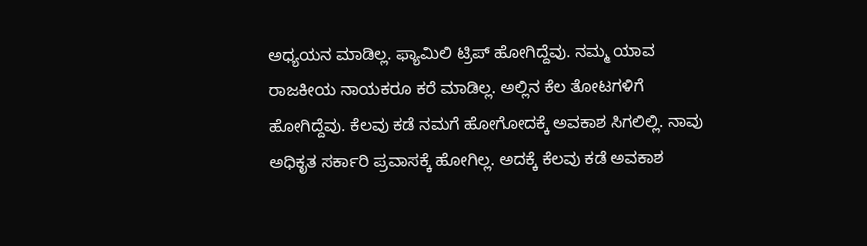ಅಧ್ಯಯನ ಮಾಡಿಲ್ಲ. ಫ್ಯಾಮಿಲಿ ಟ್ರಿಪ್ ಹೋಗಿದ್ದೆವು. ನಮ್ಮ ಯಾವ ರಾಜಕೀಯ ನಾಯಕರೂ ಕರೆ ಮಾಡಿಲ್ಲ. ಅಲ್ಲಿನ ಕೆಲ ತೋಟಗಳಿಗೆ ಹೋಗಿದ್ದೆವು. ಕೆಲವು ಕಡೆ ನಮಗೆ ಹೋಗೋದಕ್ಕೆ ಅವಕಾಶ ಸಿಗಲಿಲ್ಲಿ. ನಾವು ಅಧಿಕೃತ ಸರ್ಕಾರಿ ಪ್ರವಾಸಕ್ಕೆ ಹೋಗಿಲ್ಲ. ಅದಕ್ಕೆ ಕೆಲವು ಕಡೆ ಅವಕಾಶ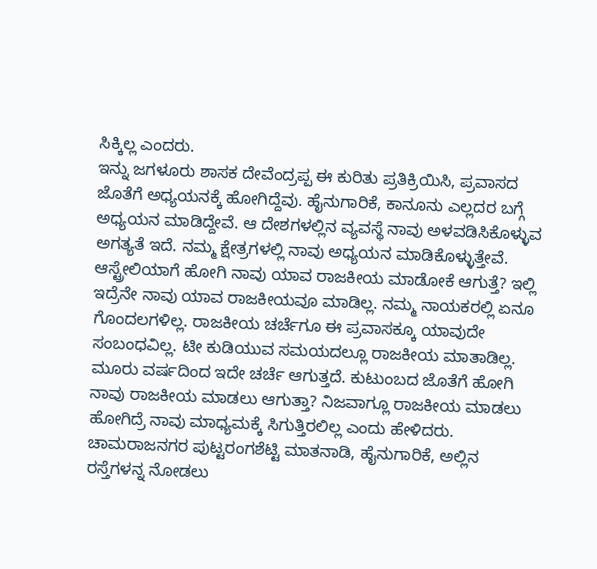ಸಿಕ್ಕಿಲ್ಲ ಎಂದರು.
ಇನ್ನು ಜಗಳೂರು ಶಾಸಕ ದೇವೆಂದ್ರಪ್ಪ ಈ ಕುರಿತು ಪ್ರತಿಕ್ರಿಯಿಸಿ, ಪ್ರವಾಸದ ಜೊತೆಗೆ ಅಧ್ಯಯನಕ್ಕೆ ಹೋಗಿದ್ದೆವು. ಹೈನುಗಾರಿಕೆ, ಕಾನೂನು ಎಲ್ಲದರ ಬಗ್ಗೆ ಅಧ್ಯಯನ ಮಾಡಿದ್ದೇವೆ. ಆ ದೇಶಗಳಲ್ಲಿನ ವ್ಯವಸ್ಥೆ ನಾವು ಅಳವಡಿಸಿಕೊಳ್ಳುವ ಅಗತ್ಯತೆ ಇದೆ. ನಮ್ಮ ಕ್ಷೇತ್ರಗಳಲ್ಲಿ ನಾವು ಅಧ್ಯಯನ ಮಾಡಿಕೊಳ್ಳುತ್ತೇವೆ. ಆಸ್ಟ್ರೇಲಿಯಾಗೆ ಹೋಗಿ ನಾವು ಯಾವ ರಾಜಕೀಯ ಮಾಡೋಕೆ ಆಗುತ್ತೆ? ಇಲ್ಲಿ ಇದ್ರೆನೇ ನಾವು ಯಾವ ರಾಜಕೀಯವೂ ಮಾಡಿಲ್ಲ. ನಮ್ಮ ನಾಯಕರಲ್ಲಿ ಏನೂ ಗೊಂದಲಗಳಿಲ್ಲ. ರಾಜಕೀಯ ಚರ್ಚೆಗೂ ಈ ಪ್ರವಾಸಕ್ಕೂ ಯಾವುದೇ ಸಂಬಂಧವಿಲ್ಲ. ಟೀ ಕುಡಿಯುವ ಸಮಯದಲ್ಲೂ ರಾಜಕೀಯ ಮಾತಾಡಿಲ್ಲ. ಮೂರು ವರ್ಷದಿಂದ ಇದೇ ಚರ್ಚೆ ಆಗುತ್ತದೆ. ಕುಟುಂಬದ ಜೊತೆಗೆ ಹೋಗಿ ನಾವು ರಾಜಕೀಯ ಮಾಡಲು ಆಗುತ್ತಾ? ನಿಜವಾಗ್ಲೂ ರಾಜಕೀಯ ಮಾಡಲು ಹೋಗಿದ್ರೆ ನಾವು ಮಾಧ್ಯಮಕ್ಕೆ ಸಿಗುತ್ತಿರಲಿಲ್ಲ ಎಂದು ಹೇಳಿದರು.
ಚಾಮರಾಜನಗರ ಪುಟ್ಟರಂಗಶೆಟ್ಟಿ ಮಾತನಾಡಿ, ಹೈನುಗಾರಿಕೆ, ಅಲ್ಲಿನ ರಸ್ತೆಗಳನ್ನ ನೋಡಲು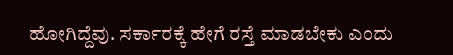ಹೋಗಿದ್ದೆವು. ಸರ್ಕಾರಕ್ಕೆ ಹೇಗೆ ರಸ್ತೆ ಮಾಡಬೇಕು ಎಂದು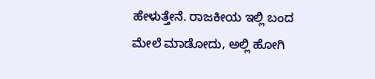ಹೇಳುತ್ತೇನೆ. ರಾಜಕೀಯ ಇಲ್ಲಿ ಬಂದ ಮೇಲೆ ಮಾಡೋದು, ಅಲ್ಲಿ ಹೋಗಿ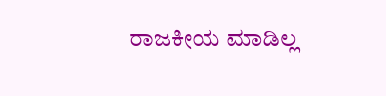ರಾಜಕೀಯ ಮಾಡಿಲ್ಲ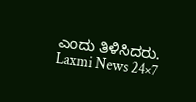ಎಂದು ತಿಳಿಸಿದರು.
Laxmi News 24×7